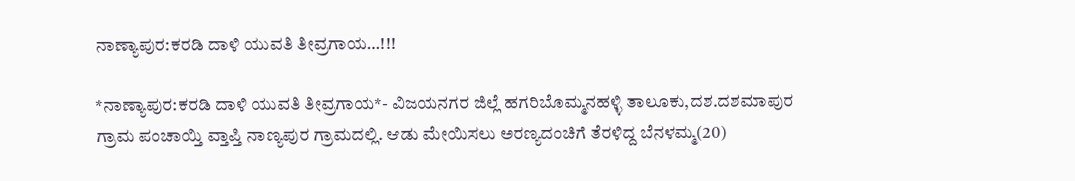ನಾಣ್ಯಾಪುರ:ಕರಡಿ ದಾಳಿ ಯುವತಿ ತೀವ್ರಗಾಯ…!!!

*ನಾಣ್ಯಾಪುರ:ಕರಡಿ ದಾಳಿ ಯುವತಿ ತೀವ್ರಗಾಯ*- ವಿಜಯನಗರ ಜಿಲ್ಲೆ ಹಗರಿಬೊಮ್ಮನಹಳ್ಳಿ ತಾಲೂಕು,ದಶ.ದಶಮಾಪುರ ಗ್ರಾಮ ಪಂಚಾಯ್ತಿ ವ್ತಾಪ್ತಿ ನಾಣ್ಯಪುರ ಗ್ರಾಮದಲ್ಲಿ. ಆಡು ಮೇಯಿಸಲು ಅರಣ್ಯದಂಚಿಗೆ ತೆರಳಿದ್ದ ಬೆನಳಮ್ಮ(20)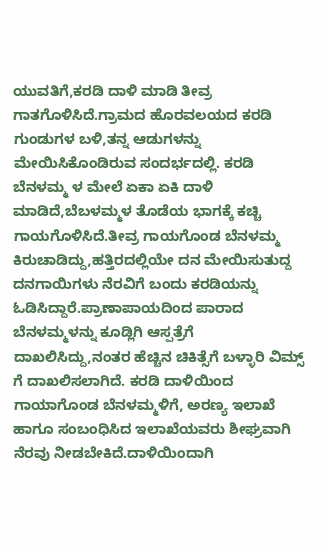ಯುವತಿಗೆ,ಕರಡಿ ದಾಳಿ ಮಾಡಿ ತೀವ್ರ ಗಾತಗೊಳಿಸಿದೆ.ಗ್ರಾಮದ ಹೊರವಲಯದ ಕರಡಿ ಗುಂಡುಗಳ ಬಳಿ,ತನ್ನ ಆಡುಗಳನ್ನು ಮೇಯಿಸಿಕೊಂಡಿರುವ ಸಂದರ್ಭದಲ್ಲಿ. ಕರಡಿ ಬೆನಳಮ್ಮ ಳ ಮೇಲೆ ಏಕಾ ಏಕಿ ದಾಳಿ ಮಾಡಿದೆ,ಬೆಬಳಮ್ಮಳ ತೊಡೆಯ ಭಾಗಕ್ಕೆ ಕಚ್ಚಿ ಗಾಯಗೊಳಿಸಿದೆ.ತೀವ್ರ ಗಾಯಗೊಂಡ ಬೆನಳಮ್ಮ ಕಿರುಚಾಡಿದ್ದು,ಹತ್ತಿರದಲ್ಲಿಯೇ ದನ ಮೇಯಿಸುತುದ್ದ ದನಗಾಯಿಗಳು ನೆರವಿಗೆ ಬಂದು ಕರಡಿಯನ್ನು ಓಡಿಸಿದ್ದಾರೆ.ಪ್ರಾಣಾಪಾಯದಿಂದ ಪಾರಾದ ಬೆನಳಮ್ಮಳನ್ನು ಕೂಡ್ಲಿಗಿ ಆಸ್ಪತ್ರೆಗೆ ದಾಖಲಿಸಿದ್ದು,ನಂತರ ಹೆಚ್ಚಿನ ಚಿಕಿತ್ಸೆಗೆ ಬಳ್ಳಾರಿ ವಿಮ್ಸ್ ಗೆ ದಾಖಲಿಸಲಾಗಿದೆ. ಕರಡಿ ದಾಳಿಯಿಂದ ಗಾಯಾಗೊಂಡ ಬೆನಳಮ್ಮಳಿಗೆ, ಅರಣ್ಯ ಇಲಾಖೆ ಹಾಗೂ ಸಂಬಂಧಿಸಿದ ಇಲಾಖೆಯವರು ಶೀಘ್ರವಾಗಿ ನೆರವು ನೀಡಬೇಕಿದೆ.ದಾಳಿಯಿಂದಾಗಿ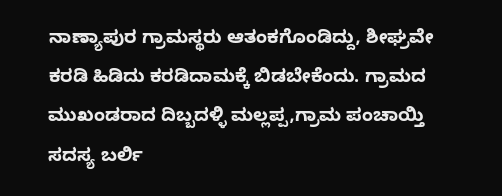ನಾಣ್ಯಾಪುರ ಗ್ರಾಮಸ್ಥರು ಆತಂಕಗೊಂಡಿದ್ದು, ಶೀಘ್ರವೇ ಕರಡಿ ಹಿಡಿದು ಕರಡಿದಾಮಕ್ಕೆ ಬಿಡಬೇಕೆಂದು. ಗ್ರಾಮದ ಮುಖಂಡರಾದ ದಿಬ್ಬದಳ್ಳಿ ಮಲ್ಲಪ್ಪ,ಗ್ರಾಮ ಪಂಚಾಯ್ತಿ ಸದಸ್ಯ ಬರ್ಲಿ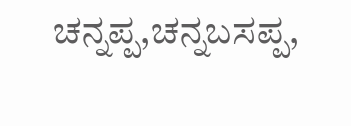ಚನ್ನಪ್ಪ,ಚನ್ನಬಸಪ್ಪ,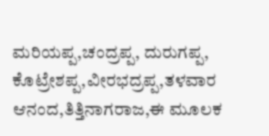ಮರಿಯಪ್ಪ,ಚಂದ್ರಪ್ಪ, ದುರುಗಪ್ಪ, ಕೊಟ್ರೇಶಪ್ಪ,ವೀರಭದ್ರಪ್ಪ,ತಳವಾರ ಆನಂದ,ತಿತ್ತಿನಾಗರಾಜ,ಈ ಮೂಲಕ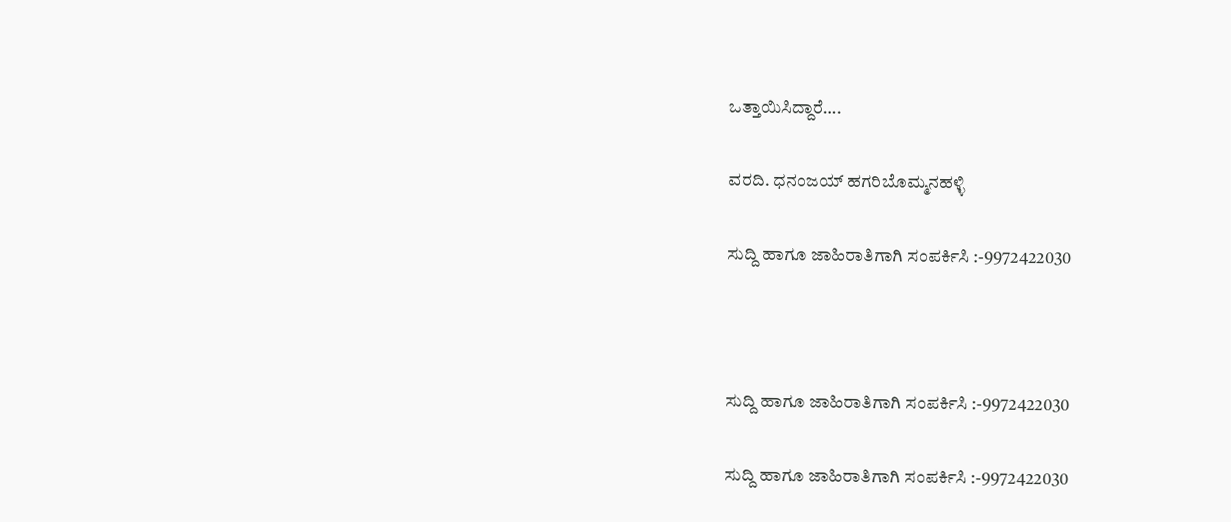ಒತ್ತಾಯಿಸಿದ್ದಾರೆ….

ವರದಿ. ಧನಂಜಯ್ ಹಗರಿಬೊಮ್ಮನಹಳ್ಳಿ

ಸುದ್ದಿ ಹಾಗೂ ಜಾಹಿರಾತಿಗಾಗಿ ಸಂಪರ್ಕಿಸಿ :-9972422030



ಸುದ್ದಿ ಹಾಗೂ ಜಾಹಿರಾತಿಗಾಗಿ ಸಂಪರ್ಕಿಸಿ :-9972422030

ಸುದ್ದಿ ಹಾಗೂ ಜಾಹಿರಾತಿಗಾಗಿ ಸಂಪರ್ಕಿಸಿ :-9972422030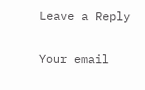Leave a Reply

Your email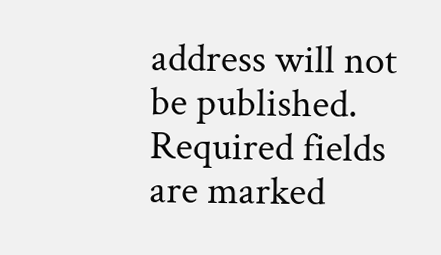address will not be published. Required fields are marked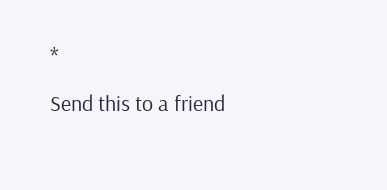*

Send this to a friend